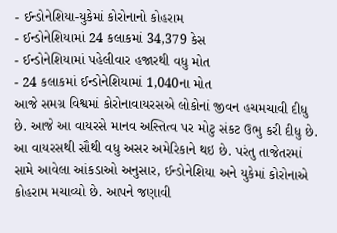- ઈન્ડોનેશિયા-યુકેમાં કોરોનાનો કોહરામ
- ઈન્ડોનેશિયામાં 24 કલાકમાં 34,379 કેસ
- ઈન્ડોનેશિયામાં પહેલીવાર હજારથી વધુ મોત
- 24 કલાકમાં ઈન્ડોનેશિયામાં 1,040ના મોત
આજે સમગ્ર વિશ્વમાં કોરોનાવાયરસએ લોકોનાં જીવન હચમચાવી દીધુ છે. આજે આ વાયરસે માનવ અસ્તિત્વ પર મોટુ સંકટ ઉભુ કરી દીધુ છે. આ વાયરસથી સૌથી વધુ અસર અમેરિકાને થઇ છે. પરંતુ તાજેતરમાં સામે આવેલા આંકડાઓ અનુસાર, ઈન્ડોનેશિયા અને યુકેમાં કોરોનાએ કોહરામ મચાવ્યો છે. આપને જણાવી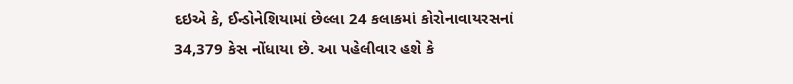દઇએ કે, ઈન્ડોનેશિયામાં છેલ્લા 24 કલાકમાં કોરોનાવાયરસનાં 34,379 કેસ નોંધાયા છે. આ પહેલીવાર હશે કે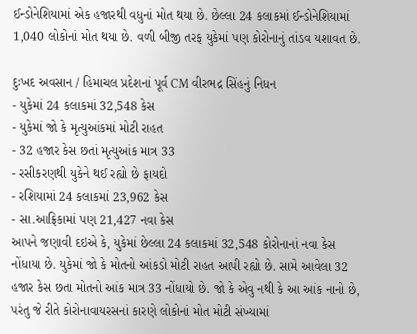ઈન્ડોનેશિયામાં એક હજારથી વધુનાં મોત થયા છે. છેલ્લા 24 કલાકમાં ઈન્ડોનેશિયામાં 1,040 લોકોનાં મોત થયા છે. વળી બીજી તરફ યુકેમાં પણ કોરોનાનું તાંડવ યશાવત છે.

દુઃખદ અવસાન / હિમાચલ પ્રદેશનાં પૂર્વ CM વીરભદ્ર સિંહનું નિધન
- યુકેમાં 24 કલાકમાં 32,548 કેસ
- યુકેમાં જો કે મૃત્યુઆંકમાં મોટી રાહત
- 32 હજાર કેસ છતાં મૃત્યુઆંક માત્ર 33
- રસીકરણથી યુકેને થઈ રહ્યો છે ફાયદો
- રશિયામાં 24 કલાકમાં 23,962 કેસ
- સા.આફ્રિકામાં પણ 21,427 નવા કેસ
આપને જણાવી દઇએ કે, યુકેમાં છેલ્લા 24 કલાકમાં 32,548 કોરોનાનાં નવા કેસ નોંધાયા છે. યુકેમાં જો કે મોતનો આંકડો મોટી રાહત આપી રહ્યો છે. સામે આવેલા 32 હજાર કેસ છતા મોતનો આંક માત્ર 33 નોંધાયો છે. જો કે એવુ નથી કે આ આંક નાનો છે, પરંતુ જે રીતે કોરોનાવાયરસનાં કારણે લોકોનાં મોત મોટી સંખ્યામાં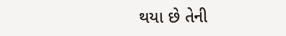થયા છે તેની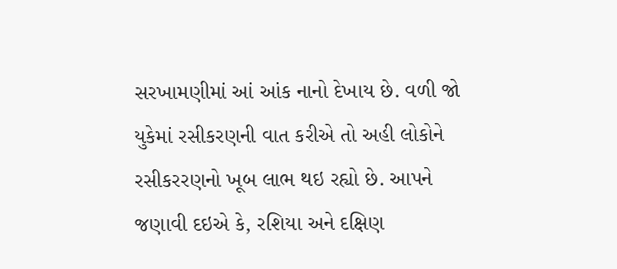સરખામણીમાં આં આંક નાનો દેખાય છે. વળી જો યુકેમાં રસીકરણની વાત કરીએ તો અહી લોકોને રસીકરરણનો ખૂબ લાભ થઇ રહ્યો છે. આપને જણાવી દઇએ કે, રશિયા અને દક્ષિણ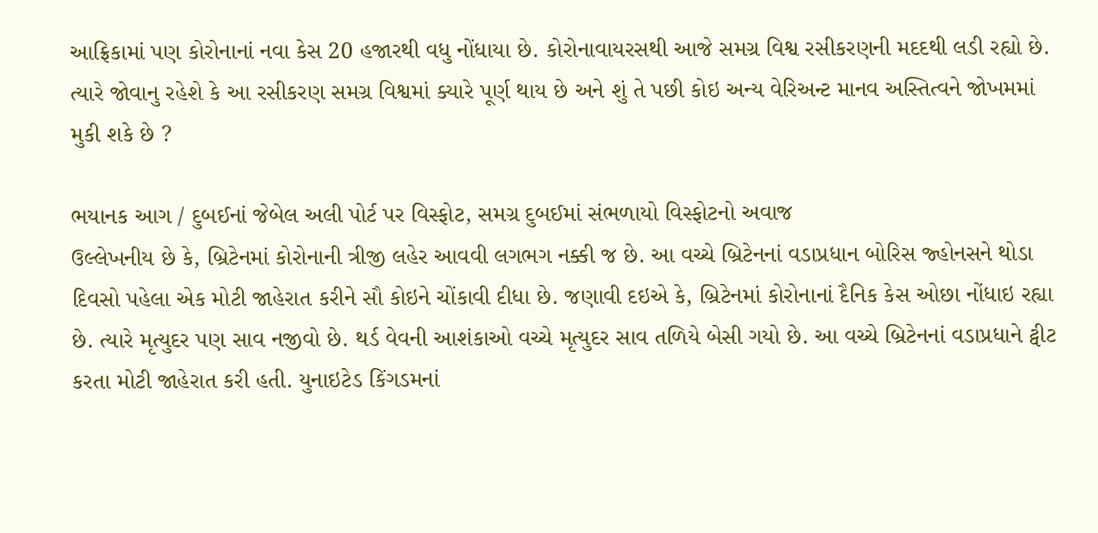આફ્રિકામાં પણ કોરોનાનાં નવા કેસ 20 હજારથી વધુ નોંધાયા છે. કોરોનાવાયરસથી આજે સમગ્ર વિશ્વ રસીકરણની મદદથી લડી રહ્યો છે. ત્યારે જોવાનુ રહેશે કે આ રસીકરણ સમગ્ર વિશ્વમાં ક્યારે પૂર્ણ થાય છે અને શું તે પછી કોઇ અન્ય વેરિઅન્ટ માનવ અસ્તિત્વને જોખમમાં મુકી શકે છે ?

ભયાનક આગ / દુબઈનાં જેબેલ અલી પોર્ટ પર વિસ્ફોટ, સમગ્ર દુબઈમાં સંભળાયો વિસ્ફોટનો અવાજ
ઉલ્લેખનીય છે કે, બ્રિટેનમાં કોરોનાની ત્રીજી લહેર આવવી લગભગ નક્કી જ છે. આ વચ્ચે બ્રિટેનનાં વડાપ્રધાન બોરિસ જ્હોનસને થોડા દિવસો પહેલા એક મોટી જાહેરાત કરીને સૌ કોઇને ચોંકાવી દીધા છે. જણાવી દઇએ કે, બ્રિટેનમાં કોરોનાનાં દૈનિક કેસ ઓછા નોંધાઇ રહ્યા છે. ત્યારે મૃત્યુદર પણ સાવ નજીવો છે. થર્ડ વેવની આશંકાઓ વચ્ચે મૃત્યુદર સાવ તળિયે બેસી ગયો છે. આ વચ્ચે બ્રિટેનનાં વડાપ્રધાને ટ્વીટ કરતા મોટી જાહેરાત કરી હતી. યુનાઇટેડ કિંગડમનાં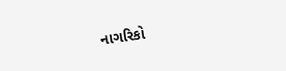નાગરિકો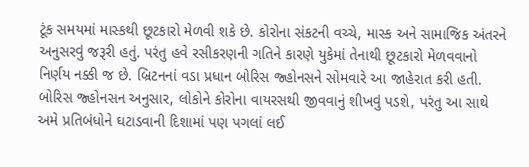ટૂંક સમયમાં માસ્કથી છૂટકારો મેળવી શકે છે. કોરોના સંકટની વચ્ચે, માસ્ક અને સામાજિક અંતરને અનુસરવું જરૂરી હતું. પરંતુ હવે રસીકરણની ગતિને કારણે યુકેમાં તેનાથી છૂટકારો મેળવવાનો નિર્ણય નક્કી જ છે. બ્રિટનનાં વડા પ્રધાન બોરિસ જ્હોનસને સોમવારે આ જાહેરાત કરી હતી. બોરિસ જ્હોનસન અનુસાર, લોકોને કોરોના વાયરસથી જીવવાનું શીખવું પડશે, પરંતુ આ સાથે અમે પ્રતિબંધોને ઘટાડવાની દિશામાં પણ પગલાં લઈ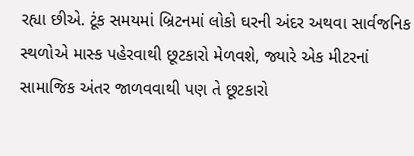રહ્યા છીએ. ટૂંક સમયમાં બ્રિટનમાં લોકો ઘરની અંદર અથવા સાર્વજનિક સ્થળોએ માસ્ક પહેરવાથી છૂટકારો મેળવશે, જ્યારે એક મીટરનાં સામાજિક અંતર જાળવવાથી પણ તે છૂટકારો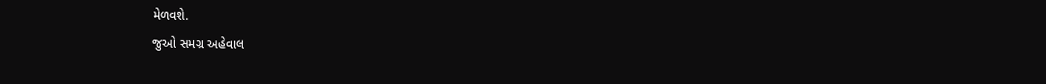મેળવશે.
જુઓ સમગ્ર અહેવાલ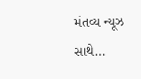મંતવ્ય ન્યૂઝ સાથે…